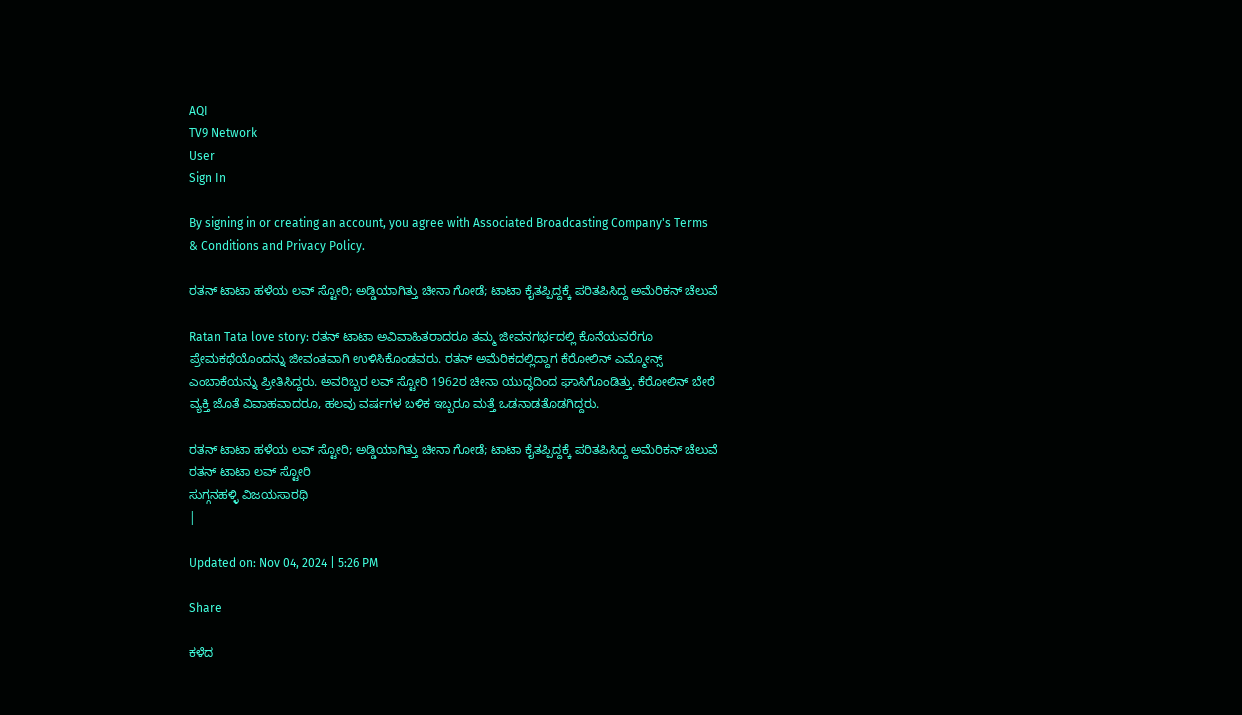AQI
TV9 Network
User
Sign In

By signing in or creating an account, you agree with Associated Broadcasting Company's Terms & Conditions and Privacy Policy.

ರತನ್ ಟಾಟಾ ಹಳೆಯ ಲವ್ ಸ್ಟೋರಿ; ಅಡ್ಡಿಯಾಗಿತ್ತು ಚೀನಾ ಗೋಡೆ; ಟಾಟಾ ಕೈತಪ್ಪಿದ್ದಕ್ಕೆ ಪರಿತಪಿಸಿದ್ದ ಅಮೆರಿಕನ್ ಚೆಲುವೆ

Ratan Tata love story: ರತನ್ ಟಾಟಾ ಅವಿವಾಹಿತರಾದರೂ ತಮ್ಮ ಜೀವನಗರ್ಭದಲ್ಲಿ ಕೊನೆಯವರೆಗೂ ಪ್ರೇಮಕಥೆಯೊಂದನ್ನು ಜೀವಂತವಾಗಿ ಉಳಿಸಿಕೊಂಡವರು. ರತನ್ ಅಮೆರಿಕದಲ್ಲಿದ್ದಾಗ ಕೆರೋಲಿನ್ ಎಮ್ಮೋನ್ಸ್ ಎಂಬಾಕೆಯನ್ನು ಪ್ರೀತಿಸಿದ್ದರು. ಅವರಿಬ್ಬರ ಲವ್ ಸ್ಟೋರಿ 1962ರ ಚೀನಾ ಯುದ್ಧದಿಂದ ಘಾಸಿಗೊಂಡಿತ್ತು. ಕೆರೋಲಿನ್ ಬೇರೆ ವ್ಯಕ್ತಿ ಜೊತೆ ವಿವಾಹವಾದರೂ, ಹಲವು ವರ್ಷಗಳ ಬಳಿಕ ಇಬ್ಬರೂ ಮತ್ತೆ ಒಡನಾಡತೊಡಗಿದ್ದರು.

ರತನ್ ಟಾಟಾ ಹಳೆಯ ಲವ್ ಸ್ಟೋರಿ; ಅಡ್ಡಿಯಾಗಿತ್ತು ಚೀನಾ ಗೋಡೆ; ಟಾಟಾ ಕೈತಪ್ಪಿದ್ದಕ್ಕೆ ಪರಿತಪಿಸಿದ್ದ ಅಮೆರಿಕನ್ ಚೆಲುವೆ
ರತನ್ ಟಾಟಾ ಲವ್ ಸ್ಟೋರಿ
ಸುಗ್ಗನಹಳ್ಳಿ ವಿಜಯಸಾರಥಿ
|

Updated on: Nov 04, 2024 | 5:26 PM

Share

ಕಳೆದ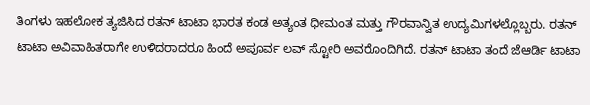ತಿಂಗಳು ಇಹಲೋಕ ತ್ಯಜಿಸಿದ ರತನ್ ಟಾಟಾ ಭಾರತ ಕಂಡ ಅತ್ಯಂತ ಧೀಮಂತ ಮತ್ತು ಗೌರವಾನ್ವಿತ ಉದ್ಯಮಿಗಳಲ್ಲೊಬ್ಬರು. ರತನ್ ಟಾಟಾ ಅವಿವಾಹಿತರಾಗೇ ಉಳಿದರಾದರೂ ಹಿಂದೆ ಅಪೂರ್ವ ಲವ್ ಸ್ಟೋರಿ ಅವರೊಂದಿಗಿದೆ. ರತನ್ ಟಾಟಾ ತಂದೆ ಜೆಆರ್ಡಿ ಟಾಟಾ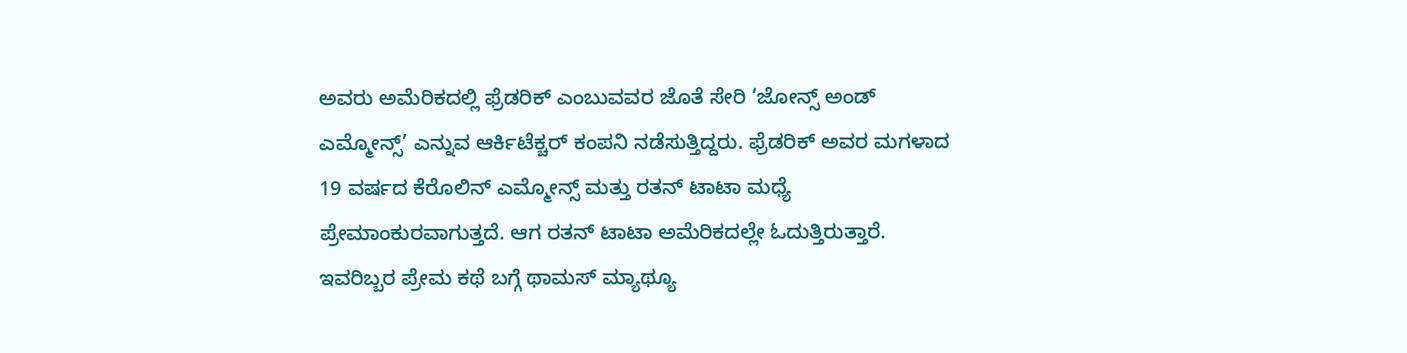ಅವರು ಅಮೆರಿಕದಲ್ಲಿ ಫ್ರೆಡರಿಕ್ ಎಂಬುವವರ ಜೊತೆ ಸೇರಿ ‘ಜೋನ್ಸ್ ಅಂಡ್ ಎಮ್ಮೋನ್ಸ್’ ಎನ್ನುವ ಆರ್ಕಿಟೆಕ್ಚರ್ ಕಂಪನಿ ನಡೆಸುತ್ತಿದ್ದರು. ಫ್ರೆಡರಿಕ್ ಅವರ ಮಗಳಾದ 19 ವರ್ಷದ ಕೆರೊಲಿನ್ ಎಮ್ಮೋನ್ಸ್ ಮತ್ತು ರತನ್ ಟಾಟಾ ಮಧ್ಯೆ ಪ್ರೇಮಾಂಕುರವಾಗುತ್ತದೆ. ಆಗ ರತನ್ ಟಾಟಾ ಅಮೆರಿಕದಲ್ಲೇ ಓದುತ್ತಿರುತ್ತಾರೆ. ಇವರಿಬ್ಬರ ಪ್ರೇಮ ಕಥೆ ಬಗ್ಗೆ ಥಾಮಸ್ ಮ್ಯಾಥ್ಯೂ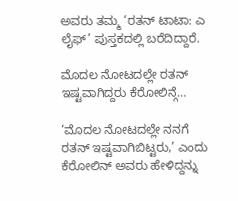ಅವರು ತಮ್ಮ ‘ರತನ್ ಟಾಟಾ: ಎ ಲೈಫ್’ ಪುಸ್ತಕದಲ್ಲಿ ಬರೆದಿದ್ದಾರೆ.

ಮೊದಲ ನೋಟದಲ್ಲೇ ರತನ್ ಇಷ್ಟವಾಗಿದ್ದರು ಕೆರೋಲಿನ್ಗೆ…

‘ಮೊದಲ ನೋಟದಲ್ಲೇ ನನಗೆ ರತನ್ ಇಷ್ಟವಾಗಿಬಿಟ್ಟರು,’ ಎಂದು ಕೆರೋಲಿನ್ ಅವರು ಹೇಳಿದ್ದನ್ನು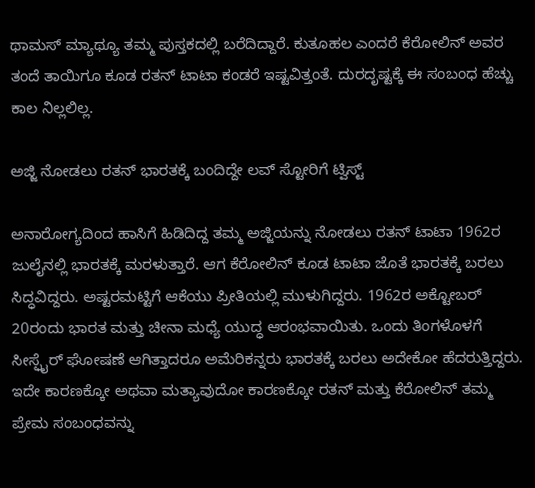ಥಾಮಸ್ ಮ್ಯಾಥ್ಯೂ ತಮ್ಮ ಪುಸ್ತಕದಲ್ಲಿ ಬರೆದಿದ್ದಾರೆ. ಕುತೂಹಲ ಎಂದರೆ ಕೆರೋಲಿನ್ ಅವರ ತಂದೆ ತಾಯಿಗೂ ಕೂಡ ರತನ್ ಟಾಟಾ ಕಂಡರೆ ಇಷ್ಟವಿತ್ತಂತೆ. ದುರದೃಷ್ಟಕ್ಕೆ ಈ ಸಂಬಂಧ ಹೆಚ್ಚು ಕಾಲ ನಿಲ್ಲಲಿಲ್ಲ.

ಅಜ್ಜಿ ನೋಡಲು ರತನ್ ಭಾರತಕ್ಕೆ ಬಂದಿದ್ದೇ ಲವ್ ಸ್ಟೋರಿಗೆ ಟ್ವಿಸ್ಟ್

ಅನಾರೋಗ್ಯದಿಂದ ಹಾಸಿಗೆ ಹಿಡಿದಿದ್ದ ತಮ್ಮ ಅಜ್ಜಿಯನ್ನು ನೋಡಲು ರತನ್ ಟಾಟಾ 1962ರ ಜುಲೈನಲ್ಲಿ ಭಾರತಕ್ಕೆ ಮರಳುತ್ತಾರೆ. ಆಗ ಕೆರೋಲಿನ್ ಕೂಡ ಟಾಟಾ ಜೊತೆ ಭಾರತಕ್ಕೆ ಬರಲು ಸಿದ್ಧವಿದ್ದರು. ಅಷ್ಟರಮಟ್ಟಿಗೆ ಆಕೆಯು ಪ್ರೀತಿಯಲ್ಲಿ ಮುಳುಗಿದ್ದರು. 1962ರ ಅಕ್ಟೋಬರ್ 20ರಂದು ಭಾರತ ಮತ್ತು ಚೀನಾ ಮಧ್ಯೆ ಯುದ್ಧ ಆರಂಭವಾಯಿತು. ಒಂದು ತಿಂಗಳೊಳಗೆ ಸೀಸ್ಫೈರ್ ಘೋಷಣೆ ಆಗಿತ್ತಾದರೂ ಅಮೆರಿಕನ್ನರು ಭಾರತಕ್ಕೆ ಬರಲು ಅದೇಕೋ ಹೆದರುತ್ತಿದ್ದರು. ಇದೇ ಕಾರಣಕ್ಕೋ ಅಥವಾ ಮತ್ಯಾವುದೋ ಕಾರಣಕ್ಕೋ ರತನ್ ಮತ್ತು ಕೆರೋಲಿನ್ ತಮ್ಮ ಪ್ರೇಮ ಸಂಬಂಧವನ್ನು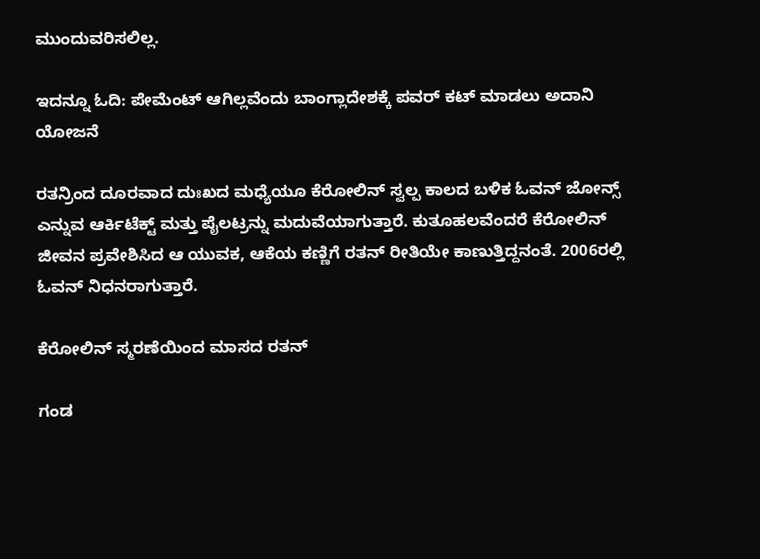ಮುಂದುವರಿಸಲಿಲ್ಲ.

ಇದನ್ನೂ ಓದಿ: ಪೇಮೆಂಟ್ ಆಗಿಲ್ಲವೆಂದು ಬಾಂಗ್ಲಾದೇಶಕ್ಕೆ ಪವರ್ ಕಟ್ ಮಾಡಲು ಅದಾನಿ ಯೋಜನೆ

ರತನ್ರಿಂದ ದೂರವಾದ ದುಃಖದ ಮಧ್ಯೆಯೂ ಕೆರೋಲಿನ್ ಸ್ವಲ್ಪ ಕಾಲದ ಬಳಿಕ ಓವನ್ ಜೋನ್ಸ್ ಎನ್ನುವ ಆರ್ಕಿಟೆಕ್ಟ್ ಮತ್ತು ಪೈಲಟ್ರನ್ನು ಮದುವೆಯಾಗುತ್ತಾರೆ. ಕುತೂಹಲವೆಂದರೆ ಕೆರೋಲಿನ್ ಜೀವನ ಪ್ರವೇಶಿಸಿದ ಆ ಯುವಕ, ಆಕೆಯ ಕಣ್ಣಿಗೆ ರತನ್ ರೀತಿಯೇ ಕಾಣುತ್ತಿದ್ದನಂತೆ. 2006ರಲ್ಲಿ ಓವನ್ ನಿಧನರಾಗುತ್ತಾರೆ.

ಕೆರೋಲಿನ್ ಸ್ಮರಣೆಯಿಂದ ಮಾಸದ ರತನ್

ಗಂಡ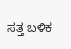ಸತ್ತ ಬಳಿಕ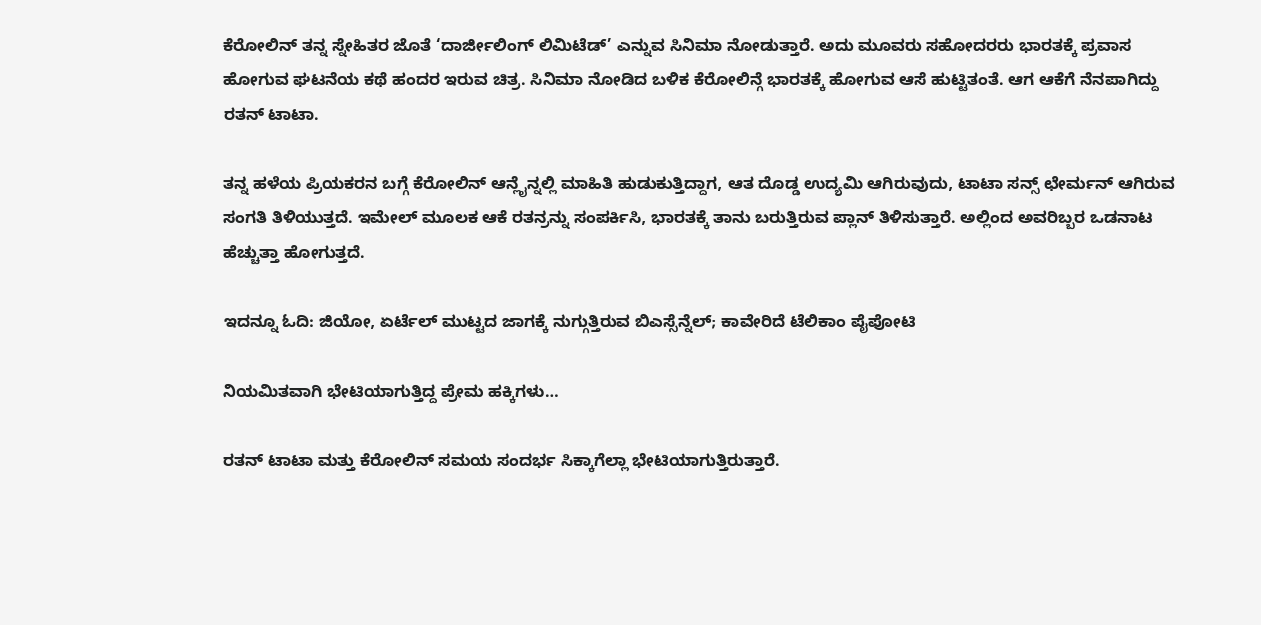ಕೆರೋಲಿನ್ ತನ್ನ ಸ್ನೇಹಿತರ ಜೊತೆ ‘ದಾರ್ಜೀಲಿಂಗ್ ಲಿಮಿಟೆಡ್’ ಎನ್ನುವ ಸಿನಿಮಾ ನೋಡುತ್ತಾರೆ. ಅದು ಮೂವರು ಸಹೋದರರು ಭಾರತಕ್ಕೆ ಪ್ರವಾಸ ಹೋಗುವ ಘಟನೆಯ ಕಥೆ ಹಂದರ ಇರುವ ಚಿತ್ರ. ಸಿನಿಮಾ ನೋಡಿದ ಬಳಿಕ ಕೆರೋಲಿನ್ಗೆ ಭಾರತಕ್ಕೆ ಹೋಗುವ ಆಸೆ ಹುಟ್ಟಿತಂತೆ. ಆಗ ಆಕೆಗೆ ನೆನಪಾಗಿದ್ದು ರತನ್ ಟಾಟಾ.

ತನ್ನ ಹಳೆಯ ಪ್ರಿಯಕರನ ಬಗ್ಗೆ ಕೆರೋಲಿನ್ ಆನ್ಲೈನ್ನಲ್ಲಿ ಮಾಹಿತಿ ಹುಡುಕುತ್ತಿದ್ದಾಗ, ಆತ ದೊಡ್ಡ ಉದ್ಯಮಿ ಆಗಿರುವುದು, ಟಾಟಾ ಸನ್ಸ್ ಛೇರ್ಮನ್ ಆಗಿರುವ ಸಂಗತಿ ತಿಳಿಯುತ್ತದೆ. ಇಮೇಲ್ ಮೂಲಕ ಆಕೆ ರತನ್ರನ್ನು ಸಂಪರ್ಕಿಸಿ, ಭಾರತಕ್ಕೆ ತಾನು ಬರುತ್ತಿರುವ ಪ್ಲಾನ್ ತಿಳಿಸುತ್ತಾರೆ. ಅಲ್ಲಿಂದ ಅವರಿಬ್ಬರ ಒಡನಾಟ ಹೆಚ್ಚುತ್ತಾ ಹೋಗುತ್ತದೆ.

ಇದನ್ನೂ ಓದಿ: ಜಿಯೋ, ಏರ್ಟೆಲ್ ಮುಟ್ಟದ ಜಾಗಕ್ಕೆ ನುಗ್ಗುತ್ತಿರುವ ಬಿಎಸ್ಸೆನ್ನೆಲ್; ಕಾವೇರಿದೆ ಟೆಲಿಕಾಂ ಪೈಪೋಟಿ

ನಿಯಮಿತವಾಗಿ ಭೇಟಿಯಾಗುತ್ತಿದ್ದ ಪ್ರೇಮ ಹಕ್ಕಿಗಳು…

ರತನ್ ಟಾಟಾ ಮತ್ತು ಕೆರೋಲಿನ್ ಸಮಯ ಸಂದರ್ಭ ಸಿಕ್ಕಾಗೆಲ್ಲಾ ಭೇಟಿಯಾಗುತ್ತಿರುತ್ತಾರೆ.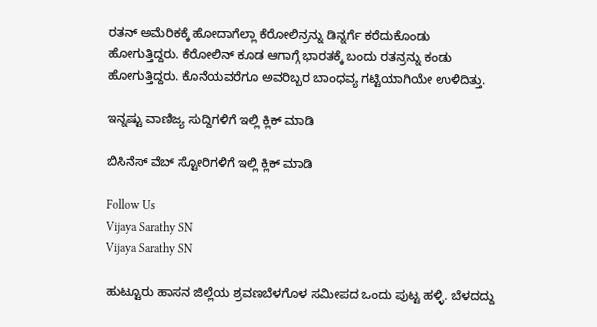ರತನ್ ಅಮೆರಿಕಕ್ಕೆ ಹೋದಾಗೆಲ್ಲಾ ಕೆರೋಲಿನ್ರನ್ನು ಡಿನ್ನರ್ಗೆ ಕರೆದುಕೊಂಡು ಹೋಗುತ್ತಿದ್ದರು. ಕೆರೋಲಿನ್ ಕೂಡ ಆಗಾಗ್ಗೆ ಭಾರತಕ್ಕೆ ಬಂದು ರತನ್ರನ್ನು ಕಂಡು ಹೋಗುತ್ತಿದ್ದರು. ಕೊನೆಯವರೆಗೂ ಅವರಿಬ್ಬರ ಬಾಂಧವ್ಯ ಗಟ್ಟಿಯಾಗಿಯೇ ಉಳಿದಿತ್ತು.

ಇನ್ನಷ್ಟು ವಾಣಿಜ್ಯ ಸುದ್ದಿಗಳಿಗೆ ಇಲ್ಲಿ ಕ್ಲಿಕ್ ಮಾಡಿ

ಬಿಸಿನೆಸ್ ವೆಬ್ ಸ್ಟೋರಿಗಳಿಗೆ ಇಲ್ಲಿ ಕ್ಲಿಕ್ ಮಾಡಿ

Follow Us
Vijaya Sarathy SN
Vijaya Sarathy SN

ಹುಟ್ಟೂರು ಹಾಸನ ಜಿಲ್ಲೆಯ ಶ್ರವಣಬೆಳಗೊಳ ಸಮೀಪದ ಒಂದು ಪುಟ್ಟ ಹಳ್ಳಿ. ಬೆಳದದ್ದು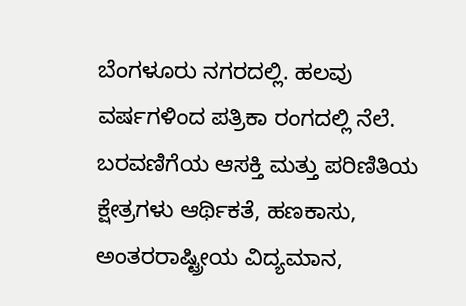ಬೆಂಗಳೂರು ನಗರದಲ್ಲಿ. ಹಲವು ವರ್ಷಗಳಿಂದ ಪತ್ರಿಕಾ ರಂಗದಲ್ಲಿ ನೆಲೆ. ಬರವಣಿಗೆಯ ಆಸಕ್ತಿ ಮತ್ತು ಪರಿಣಿತಿಯ ಕ್ಷೇತ್ರಗಳು ಆರ್ಥಿಕತೆ, ಹಣಕಾಸು, ಅಂತರರಾಷ್ಟ್ರೀಯ ವಿದ್ಯಮಾನ,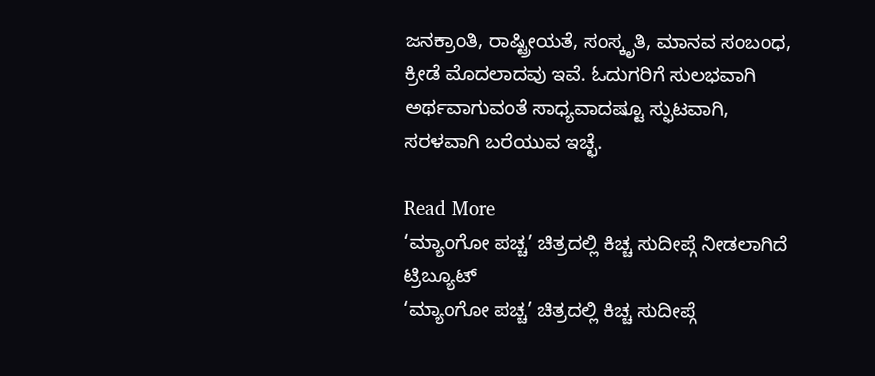ಜನಕ್ರಾಂತಿ, ರಾಷ್ಟ್ರೀಯತೆ, ಸಂಸ್ಕೃತಿ, ಮಾನವ ಸಂಬಂಧ, ಕ್ರೀಡೆ ಮೊದಲಾದವು ಇವೆ. ಓದುಗರಿಗೆ ಸುಲಭವಾಗಿ ಅರ್ಥವಾಗುವಂತೆ ಸಾಧ್ಯವಾದಷ್ಟೂ ಸ್ಫುಟವಾಗಿ, ಸರಳವಾಗಿ ಬರೆಯುವ ಇಚ್ಛೆ.

Read More
‘ಮ್ಯಾಂಗೋ ಪಚ್ಚ’ ಚಿತ್ರದಲ್ಲಿ ಕಿಚ್ಚ ಸುದೀಪ್ಗೆ ನೀಡಲಾಗಿದೆ ಟ್ರಿಬ್ಯೂಟ್
‘ಮ್ಯಾಂಗೋ ಪಚ್ಚ’ ಚಿತ್ರದಲ್ಲಿ ಕಿಚ್ಚ ಸುದೀಪ್ಗೆ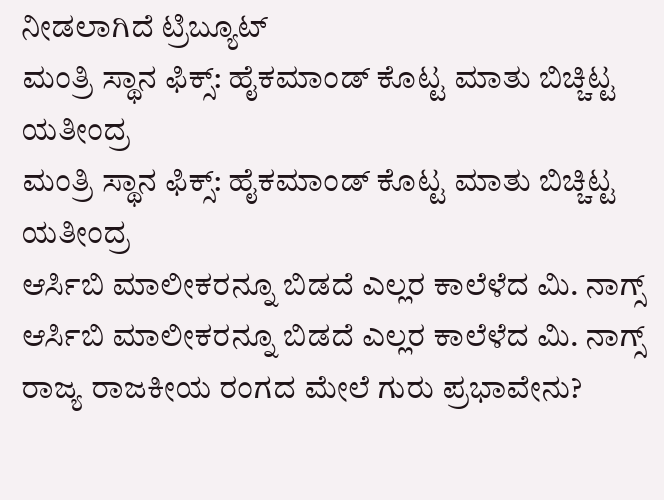ನೀಡಲಾಗಿದೆ ಟ್ರಿಬ್ಯೂಟ್
ಮಂತ್ರಿ ಸ್ಥಾನ ಫಿಕ್ಸ್: ಹೈಕಮಾಂಡ್ ಕೊಟ್ಟ ಮಾತು ಬಿಚ್ಚಿಟ್ಟ ಯತೀಂದ್ರ
ಮಂತ್ರಿ ಸ್ಥಾನ ಫಿಕ್ಸ್: ಹೈಕಮಾಂಡ್ ಕೊಟ್ಟ ಮಾತು ಬಿಚ್ಚಿಟ್ಟ ಯತೀಂದ್ರ
ಆರ್ಸಿಬಿ ಮಾಲೀಕರನ್ನೂ ಬಿಡದೆ ಎಲ್ಲರ ಕಾಲೆಳೆದ ಮಿ. ನಾಗ್ಸ್
ಆರ್ಸಿಬಿ ಮಾಲೀಕರನ್ನೂ ಬಿಡದೆ ಎಲ್ಲರ ಕಾಲೆಳೆದ ಮಿ. ನಾಗ್ಸ್
ರಾಜ್ಯ ರಾಜಕೀಯ ರಂಗದ ಮೇಲೆ ಗುರು ಪ್ರಭಾವೇನು?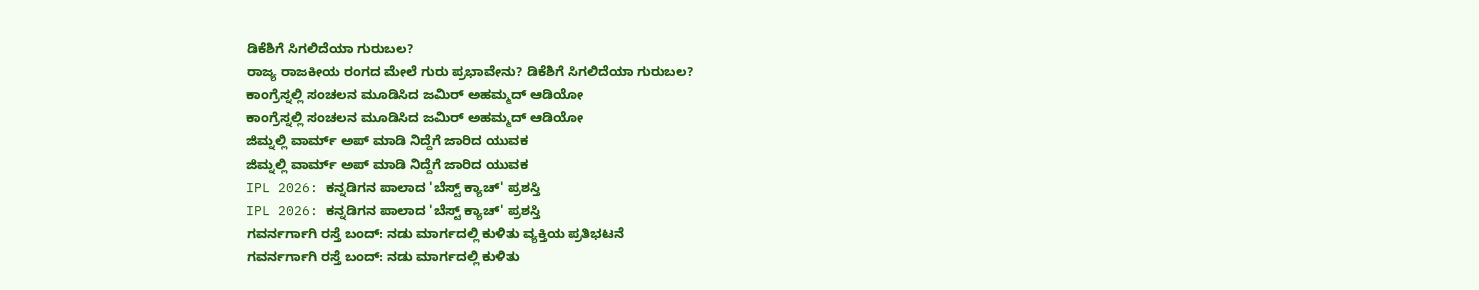ಡಿಕೆಶಿಗೆ ಸಿಗಲಿದೆಯಾ ಗುರುಬಲ?
ರಾಜ್ಯ ರಾಜಕೀಯ ರಂಗದ ಮೇಲೆ ಗುರು ಪ್ರಭಾವೇನು? ಡಿಕೆಶಿಗೆ ಸಿಗಲಿದೆಯಾ ಗುರುಬಲ?
ಕಾಂಗ್ರೆಸ್ನಲ್ಲಿ ಸಂಚಲನ ಮೂಡಿಸಿದ ಜಮಿರ್ ಅಹಮ್ಮದ್ ಆಡಿಯೋ
ಕಾಂಗ್ರೆಸ್ನಲ್ಲಿ ಸಂಚಲನ ಮೂಡಿಸಿದ ಜಮಿರ್ ಅಹಮ್ಮದ್ ಆಡಿಯೋ
ಜಿಮ್ನಲ್ಲಿ ವಾರ್ಮ್ ಅಪ್ ಮಾಡಿ ನಿದ್ದೆಗೆ ಜಾರಿದ ಯುವಕ
ಜಿಮ್ನಲ್ಲಿ ವಾರ್ಮ್ ಅಪ್ ಮಾಡಿ ನಿದ್ದೆಗೆ ಜಾರಿದ ಯುವಕ
IPL 2026: ಕನ್ನಡಿಗನ ಪಾಲಾದ 'ಬೆಸ್ಟ್ ಕ್ಯಾಚ್' ಪ್ರಶಸ್ತಿ
IPL 2026: ಕನ್ನಡಿಗನ ಪಾಲಾದ 'ಬೆಸ್ಟ್ ಕ್ಯಾಚ್' ಪ್ರಶಸ್ತಿ
ಗವರ್ನರ್ಗಾಗಿ ರಸ್ತೆ ಬಂದ್: ನಡು ಮಾರ್ಗದಲ್ಲಿ ಕುಳಿತು ವ್ಯಕ್ತಿಯ ಪ್ರತಿಭಟನೆ
ಗವರ್ನರ್ಗಾಗಿ ರಸ್ತೆ ಬಂದ್: ನಡು ಮಾರ್ಗದಲ್ಲಿ ಕುಳಿತು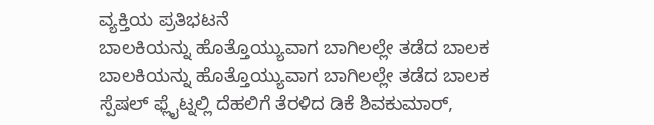ವ್ಯಕ್ತಿಯ ಪ್ರತಿಭಟನೆ
ಬಾಲಕಿಯನ್ನು ಹೊತ್ತೊಯ್ಯುವಾಗ ಬಾಗಿಲಲ್ಲೇ ತಡೆದ ಬಾಲಕ
ಬಾಲಕಿಯನ್ನು ಹೊತ್ತೊಯ್ಯುವಾಗ ಬಾಗಿಲಲ್ಲೇ ತಡೆದ ಬಾಲಕ
ಸ್ಪೆಷಲ್ ಫ್ಲೈಟ್ನಲ್ಲಿ ದೆಹಲಿಗೆ ತೆರಳಿದ ಡಿಕೆ ಶಿವಕುಮಾರ್,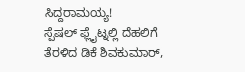ಸಿದ್ದರಾಮಯ್ಯ!
ಸ್ಪೆಷಲ್ ಫ್ಲೈಟ್ನಲ್ಲಿ ದೆಹಲಿಗೆ ತೆರಳಿದ ಡಿಕೆ ಶಿವಕುಮಾರ್,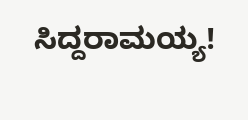ಸಿದ್ದರಾಮಯ್ಯ!